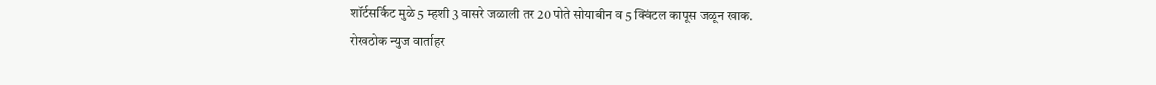शॉर्टसर्किट मुळे 5 म्हशी 3 वासरे जळाली तर 20 पोते सोयाबीन व 5 क्विंटल कापूस जळून खाक.
रोखठोक न्युज वार्ताहर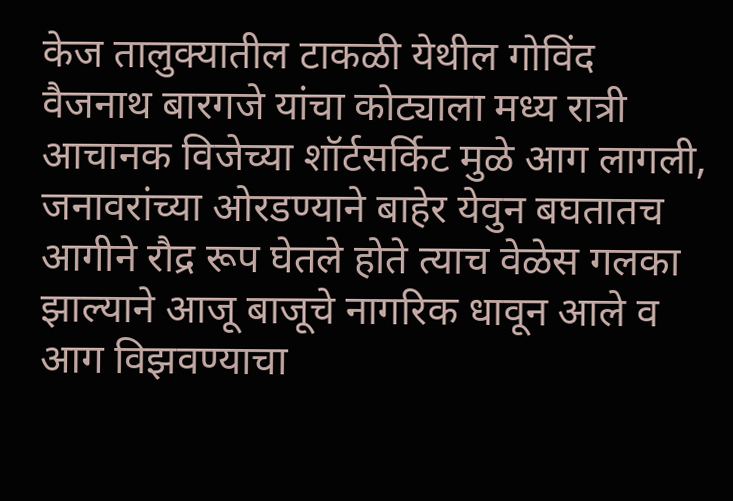केज तालुक्यातील टाकळी येथील गोविंद वैजनाथ बारगजे यांचा कोट्याला मध्य रात्री आचानक विजेच्या शॉर्टसर्किट मुळे आग लागली, जनावरांच्या ओरडण्याने बाहेर येवुन बघतातच आगीने रौद्र रूप घेतले होते त्याच वेळेस गलका झाल्याने आजू बाजूचे नागरिक धावून आले व आग विझवण्याचा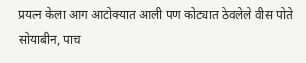प्रयत्न केला आग आटोक्यात आली पण कोट्यात ठेवलेले वीस पोते सोयाबीन, पाच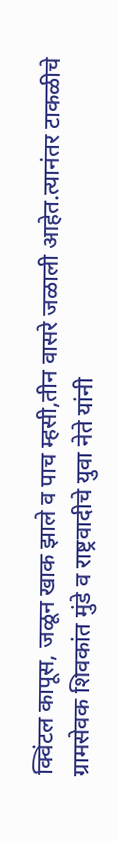क्विंटल कापूस, जळून खाक झाले व पाच म्हसी,तीन वासरे जळाली आहेत.त्यानंतर टाकळीचे ग्रामसेवक शिवकांत मुंडे व राष्ट्रवादीचे युवा नेते यांनी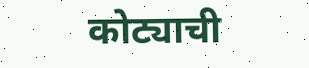कोट्याची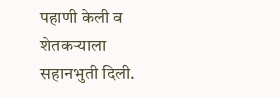पहाणी केली व शेतकऱ्याला सहानभुती दिली.